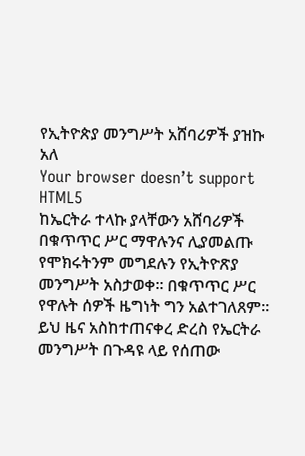የኢትዮጵያ መንግሥት አሸባሪዎች ያዝኩ አለ
Your browser doesn’t support HTML5
ከኤርትራ ተላኩ ያላቸውን አሸባሪዎች በቁጥጥር ሥር ማዋሉንና ሊያመልጡ የሞክሩትንም መግደሉን የኢትዮጽያ መንግሥት አስታወቀ። በቁጥጥር ሥር የዋሉት ሰዎች ዜግነት ግን አልተገለጸም። ይህ ዜና አስከተጠናቀረ ድረስ የኤርትራ መንግሥት በጉዳዩ ላይ የሰጠው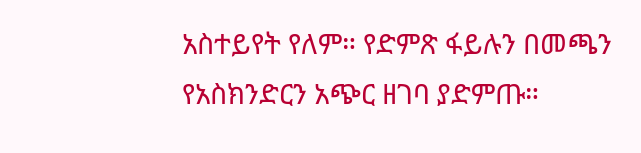አስተይየት የለም። የድምጽ ፋይሉን በመጫን የአስክንድርን አጭር ዘገባ ያድምጡ።